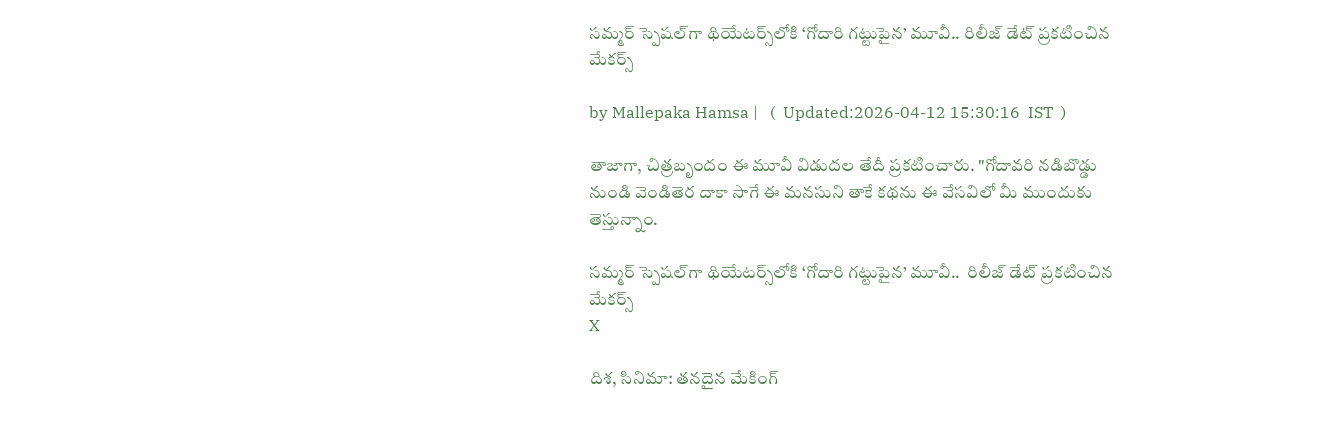సమ్మర్ స్పెషల్‌గా థియేటర్స్‌లోకి ‘గోదారి గట్టుపైన’ మూవీ.. రిలీజ్ డేట్ ప్రకటించిన మేకర్స్

by Mallepaka Hamsa |   (  Updated:2026-04-12 15:30:16  IST  )

తాజాగా, చిత్రబృందం ఈ మూవీ విడుదల తేదీ ప్రకటించారు. "గోదావరి నడిబొడ్డు నుండి వెండితెర దాకా సాగే ఈ మనసుని తాకే కథను ఈ వేసవిలో మీ ముందుకు తెస్తున్నాం.

సమ్మర్ స్పెషల్‌గా థియేటర్స్‌లోకి ‘గోదారి గట్టుపైన’ మూవీ..  రిలీజ్ డేట్ ప్రకటించిన మేకర్స్
X

దిశ, సినిమా: తనదైన మేకింగ్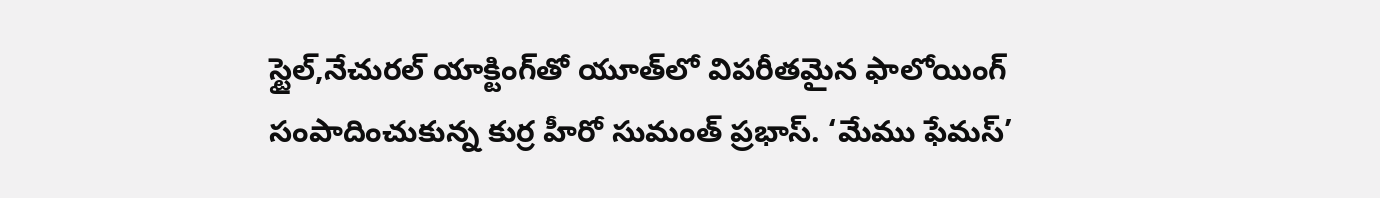స్టైల్,నేచురల్ యాక్టింగ్‌తో యూత్‌లో విపరీతమైన ఫాలోయింగ్ సంపాదించుకున్న కుర్ర హీరో సుమంత్ ప్రభాస్. ‘మేము ఫేమస్’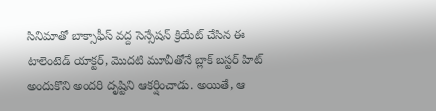సినిమాతో బాక్సాఫీస్ వద్ద సెన్సేషన్ క్రియేట్ చేసిన ఈ టాలెంటెడ్ యాక్టర్, మొదటి మూవీతోనే బ్లాక్ బస్టర్ హిట్ అందుకొని అందరి దృష్టిని ఆకర్షించాడు. అయితే, ఆ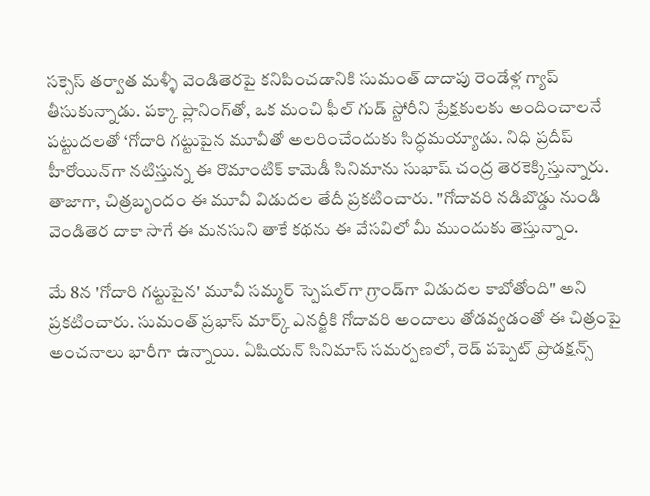సక్సెస్ తర్వాత మళ్ళీ వెండితెరపై కనిపించడానికి సుమంత్ దాదాపు రెండేళ్ల గ్యాప్ తీసుకున్నాడు. పక్కా ప్లానింగ్‌తో, ఒక మంచి ఫీల్ గుడ్ స్టోరీని ప్రేక్షకులకు అందించాలనే పట్టుదలతో ‘గోదారి గట్టుపైన మూవీతో అలరించేందుకు సిద్ధమయ్యాడు. నిధి ప్రదీప్ హీరోయిన్‌గా నటిస్తున్న ఈ రొమాంటిక్ కామెడీ సినిమాను సుభాష్ చంద్ర తెరకెక్కిస్తున్నారు. తాజాగా, చిత్రబృందం ఈ మూవీ విడుదల తేదీ ప్రకటించారు. "గోదావరి నడిబొడ్డు నుండి వెండితెర దాకా సాగే ఈ మనసుని తాకే కథను ఈ వేసవిలో మీ ముందుకు తెస్తున్నాం.

మే 8న 'గోదారి గట్టుపైన' మూవీ సమ్మర్ స్పెషల్‌గా గ్రాండ్‌గా విడుదల కాబోతోంది" అని ప్రకటించారు. సుమంత్ ప్రభాస్ మార్క్ ఎనర్జీకి గోదావరి అందాలు తోడవ్వడంతో ఈ చిత్రంపై అంచనాలు భారీగా ఉన్నాయి. ఏషియన్ సినిమాస్ సమర్పణలో, రెడ్ పప్పెట్ ప్రొడక్షన్స్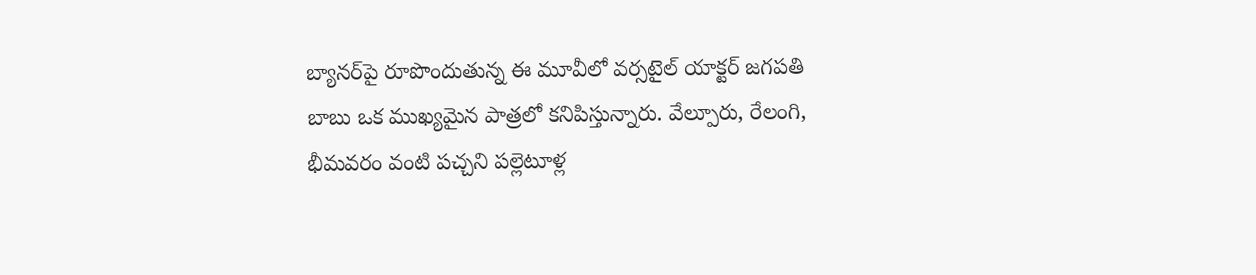బ్యానర్‌పై రూపొందుతున్న ఈ మూవీలో వర్సటైల్ యాక్టర్ జగపతి బాబు ఒక ముఖ్యమైన పాత్రలో కనిపిస్తున్నారు. వేల్పూరు, రేలంగి, భీమవరం వంటి పచ్చని పల్లెటూళ్ల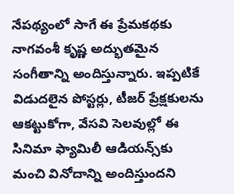నేపథ్యంలో సాగే ఈ ప్రేమకథకు నాగవంశీ కృష్ణ అద్భుతమైన సంగీతాన్ని అందిస్తున్నారు. ఇప్పటికే విడుదలైన పోస్టర్లు, టీజర్ ప్రేక్షకులను ఆకట్టుకోగా, వేసవి సెలవుల్లో ఈ సినిమా ఫ్యామిలీ ఆడియన్స్‌కు మంచి వినోదాన్ని అందిస్తుందని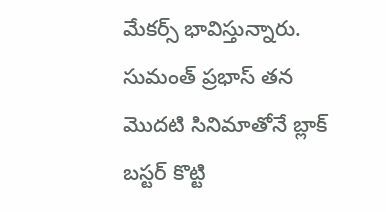మేకర్స్ భావిస్తున్నారు. సుమంత్ ప్రభాస్ తన మొదటి సినిమాతోనే బ్లాక్ బస్టర్ కొట్టి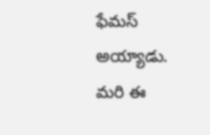ఫేమస్ అయ్యాడు. మరి ఈ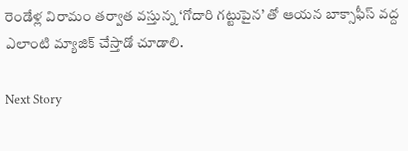రెండేళ్ల విరామం తర్వాత వస్తున్న ‘గోదారి గట్టుపైన’ తో ఆయన బాక్సాఫీస్ వద్ద ఎలాంటి మ్యాజిక్ చేస్తాడో చూడాలి.

Next Story